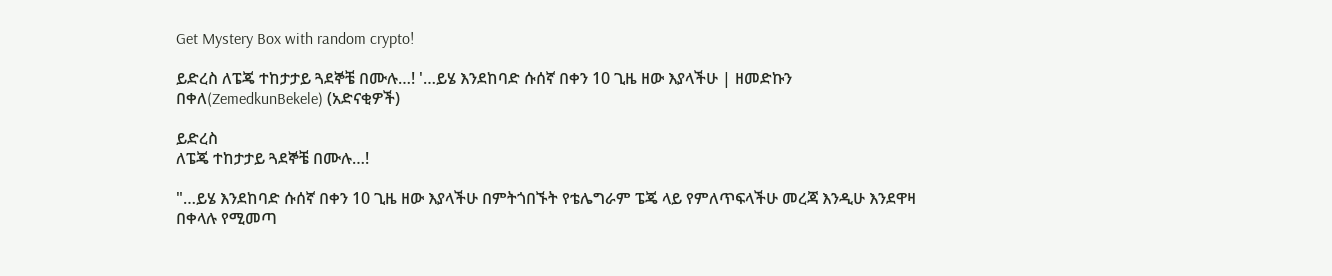Get Mystery Box with random crypto!

ይድረስ ለፔጄ ተከታታይ ጓደኞቼ በሙሉ…! '…ይሄ እንደከባድ ሱሰኛ በቀን 10 ጊዜ ዘው እያላችሁ | ዘመድኩን በቀለ(ZemedkunBekele) (አድናቂዎች)

ይድረስ
ለፔጄ ተከታታይ ጓደኞቼ በሙሉ…!

"…ይሄ እንደከባድ ሱሰኛ በቀን 10 ጊዜ ዘው እያላችሁ በምትጎበኙት የቴሌግራም ፔጄ ላይ የምለጥፍላችሁ መረጃ እንዲሁ እንደዋዛ በቀላሉ የሚመጣ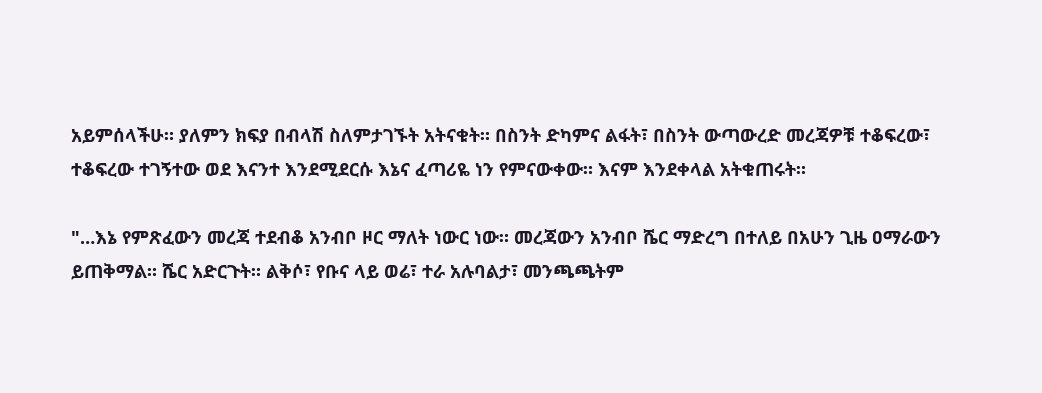አይምሰላችሁ። ያለምን ክፍያ በብላሽ ስለምታገኙት አትናቁት። በስንት ድካምና ልፋት፣ በስንት ውጣውረድ መረጃዎቹ ተቆፍረው፣ ተቆፍረው ተገኝተው ወደ እናንተ እንደሚደርሱ እኔና ፈጣሪዬ ነን የምናውቀው። እናም እንደቀላል አትቁጠሩት።

"…እኔ የምጽፈውን መረጃ ተደብቆ አንብቦ ዞር ማለት ነውር ነው። መረጃውን አንብቦ ሼር ማድረግ በተለይ በአሁን ጊዜ ዐማራውን ይጠቅማል። ሼር አድርጉት። ልቅሶ፣ የቡና ላይ ወሬ፣ ተራ አሉባልታ፣ መንጫጫትም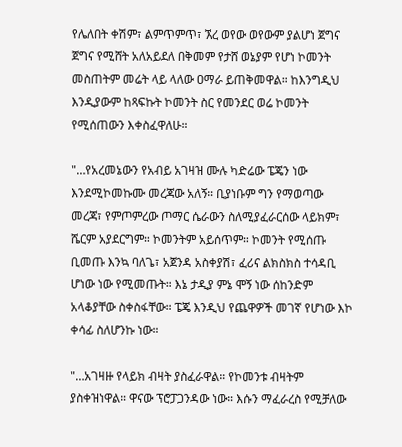የሌለበት ቀሽም፣ ልምጥምጥ፣ ኧረ ወየው ወየውም ያልሆነ ጀግና ጀግና የሚሸት አለአይደለ በቅመም የታሸ ወኔያም የሆነ ኮመንት መስጠትም መሬት ላይ ላለው ዐማራ ይጠቅመዋል። ከእንግዲህ እንዲያውም ከጻፍኩት ኮመንት ስር የመንደር ወሬ ኮመንት የሚሰጠውን እቀስፈዋለሁ።

"…የአረመኔውን የአብይ አገዛዝ ሙሉ ካድሬው ፔጄን ነው እንደሚኮመኩሙ መረጃው አለኝ። ቢያነቡም ግን የማወጣው መረጃ፣ የምጦምረው ጦማር ሴራውን ስለሚያፈራርሰው ላይክም፣ ሼርም አያደርግም። ኮመንትም አይሰጥም። ኮመንት የሚሰጡ ቢመጡ እንኳ ባለጌ፣ አጀንዳ አስቀያሽ፣ ፈሪና ልክስክስ ተሳዳቢ ሆነው ነው የሚመጡት። እኔ ታዲያ ምኔ ሞኝ ነው ሰከንድም አላቆያቸው ስቀስፋቸው። ፔጄ እንዲህ የጨዋዎች መገኛ የሆነው እኮ ቀሳፊ ስለሆንኩ ነው።

"…አገዛዙ የላይክ ብዛት ያስፈራዋል። የኮመንቱ ብዛትም ያስቀዝነዋል። ዋናው ፕሮፓጋንዳው ነው። እሱን ማፈራረስ የሚቻለው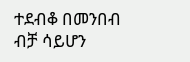ተደብቆ በመንበብ ብቻ ሳይሆን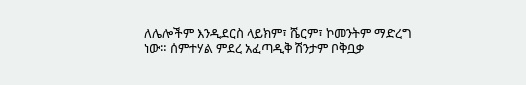ለሌሎችም እንዲደርስ ላይክም፣ ሼርም፣ ኮመንትም ማድረግ ነው። ሰምተሃል ምደረ አፈጣዲቅ ሽንታም ቦቅቧቃ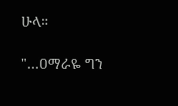ሁላ።

"…ዐማራዬ ግን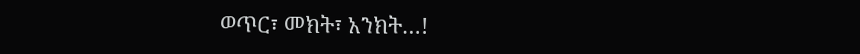ወጥር፣ መክት፣ አንክት…!